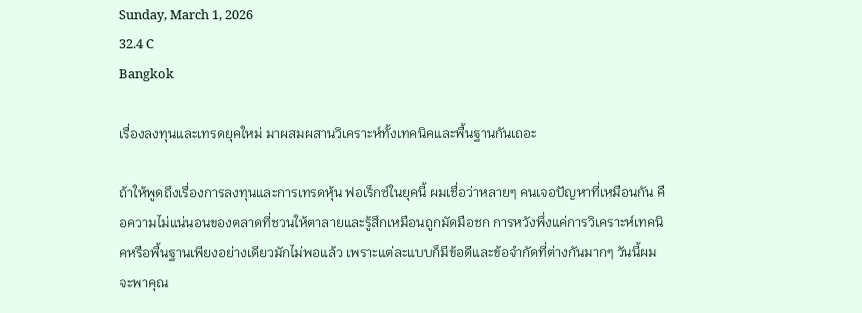Sunday, March 1, 2026
32.4 C
Bangkok

เรื่องลงทุนและเทรดยุคใหม่ มาผสมผสานวิเคราะห์ทั้งเทคนิคและพื้นฐานกันเถอะ

ถ้าให้พูดถึงเรื่องการลงทุนและการเทรดหุ้น ฟอเร็กซ์ในยุคนี้ ผมเชื่อว่าหลายๆ คนเจอปัญหาที่เหมือนกัน คือความไม่แน่นอนของตลาดที่ชวนให้ตาลายและรู้สึกเหมือนถูกมัดมือชก การหวังพึ่งแค่การวิเคราะห์เทคนิคหรือพื้นฐานเพียงอย่างเดียวมักไม่พอแล้ว เพราะแต่ละแบบก็มีข้อดีและข้อจำกัดที่ต่างกันมากๆ วันนี้ผมจะพาคุณ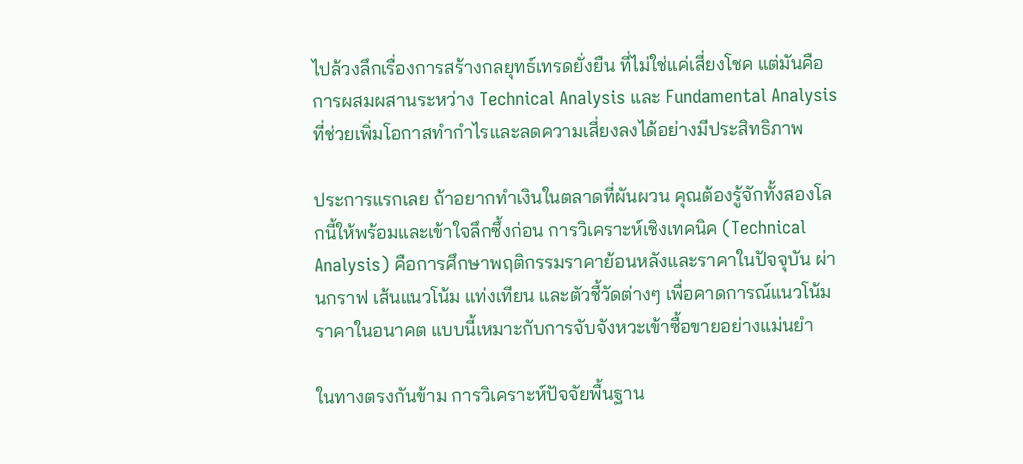ไปล้วงลึกเรื่องการสร้างกลยุทธ์เทรดยั่งยืน ที่ไม่ใช่แค่เสี่ยงโชค แต่มันคือการผสมผสานระหว่าง Technical Analysis และ Fundamental Analysis ที่ช่วยเพิ่มโอกาสทำกำไรและลดความเสี่ยงลงได้อย่างมีประสิทธิภาพ

ประการแรกเลย ถ้าอยากทำเงินในตลาดที่ผันผวน คุณต้องรู้จักทั้งสองโลกนี้ให้พร้อมและเข้าใจลึกซึ้งก่อน การวิเคราะห์เชิงเทคนิค (Technical Analysis) คือการศึกษาพฤติกรรมราคาย้อนหลังและราคาในปัจจุบัน ผ่านกราฟ เส้นแนวโน้ม แท่งเทียน และตัวชี้วัดต่างๆ เพื่อคาดการณ์แนวโน้มราคาในอนาคต แบบนี้เหมาะกับการจับจังหวะเข้าซื้อขายอย่างแม่นยำ

ในทางตรงกันข้าม การวิเคราะห์ปัจจัยพื้นฐาน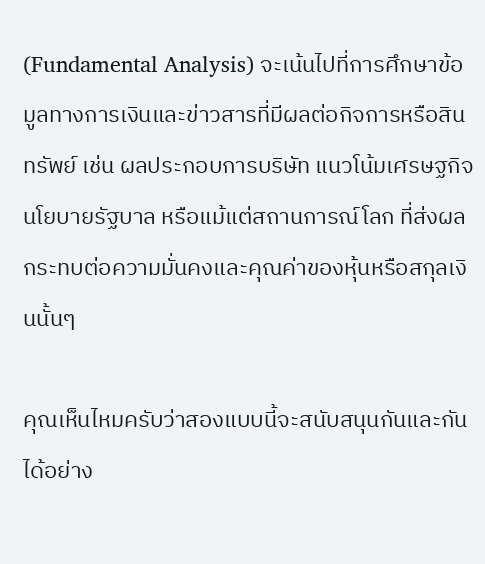(Fundamental Analysis) จะเน้นไปที่การศึกษาข้อมูลทางการเงินและข่าวสารที่มีผลต่อกิจการหรือสินทรัพย์ เช่น ผลประกอบการบริษัท แนวโน้มเศรษฐกิจ นโยบายรัฐบาล หรือแม้แต่สถานการณ์โลก ที่ส่งผลกระทบต่อความมั่นคงและคุณค่าของหุ้นหรือสกุลเงินนั้นๆ

คุณเห็นไหมครับว่าสองแบบนี้จะสนับสนุนกันและกันได้อย่าง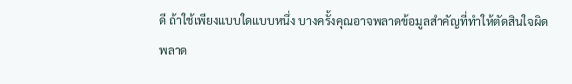ดี ถ้าใช้เพียงแบบใดแบบหนึ่ง บางครั้งคุณอาจพลาดข้อมูลสำคัญที่ทำให้ตัดสินใจผิดพลาด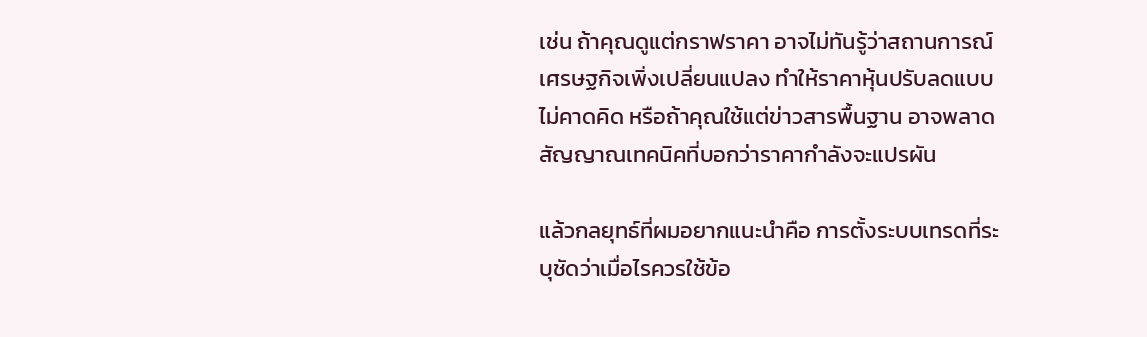เช่น ถ้าคุณดูแต่กราฟราคา อาจไม่ทันรู้ว่าสถานการณ์เศรษฐกิจเพิ่งเปลี่ยนแปลง ทำให้ราคาหุ้นปรับลดแบบไม่คาดคิด หรือถ้าคุณใช้แต่ข่าวสารพื้นฐาน อาจพลาดสัญญาณเทคนิคที่บอกว่าราคากำลังจะแปรผัน

แล้วกลยุทธ์ที่ผมอยากแนะนำคือ การตั้งระบบเทรดที่ระบุชัดว่าเมื่อไรควรใช้ข้อ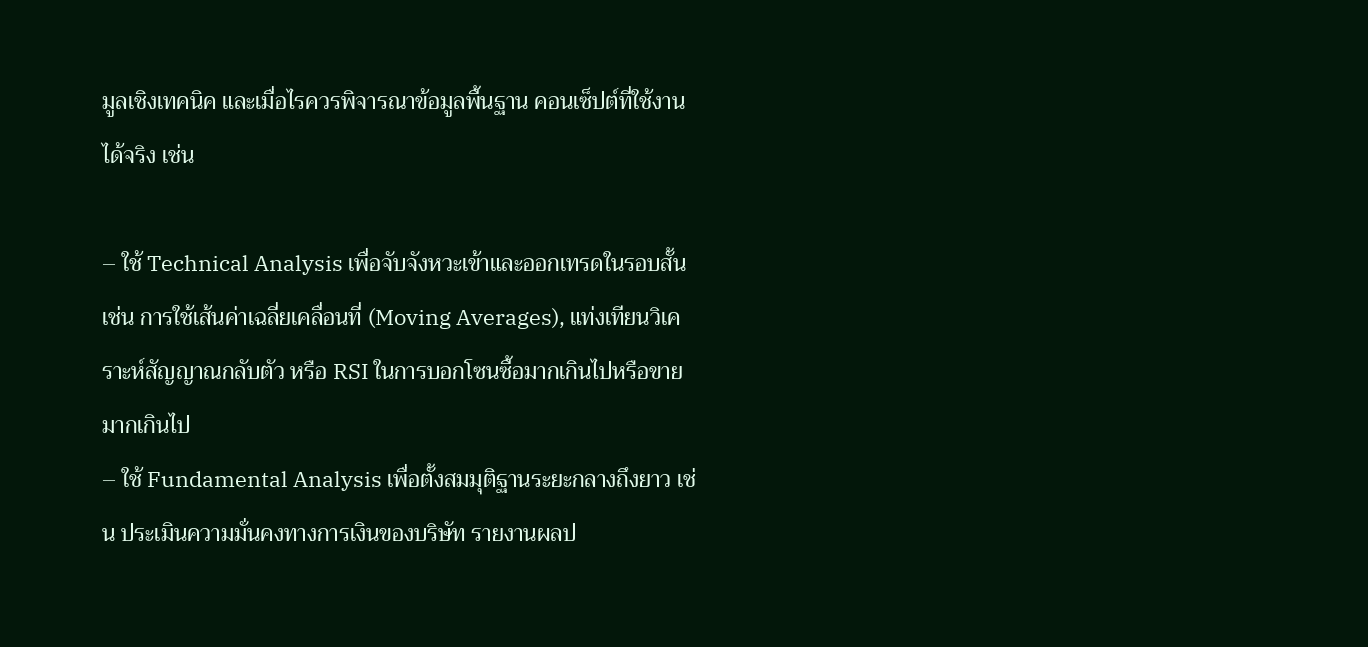มูลเชิงเทคนิค และเมื่อไรควรพิจารณาข้อมูลพื้นฐาน คอนเซ็ปต์ที่ใช้งานได้จริง เช่น

– ใช้ Technical Analysis เพื่อจับจังหวะเข้าและออกเทรดในรอบสั้น เช่น การใช้เส้นค่าเฉลี่ยเคลื่อนที่ (Moving Averages), แท่งเทียนวิเคราะห์สัญญาณกลับตัว หรือ RSI ในการบอกโซนซื้อมากเกินไปหรือขายมากเกินไป
– ใช้ Fundamental Analysis เพื่อตั้งสมมุติฐานระยะกลางถึงยาว เช่น ประเมินความมั่นคงทางการเงินของบริษัท รายงานผลป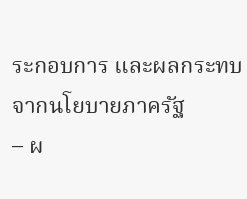ระกอบการ และผลกระทบจากนโยบายภาครัฐ
– ผ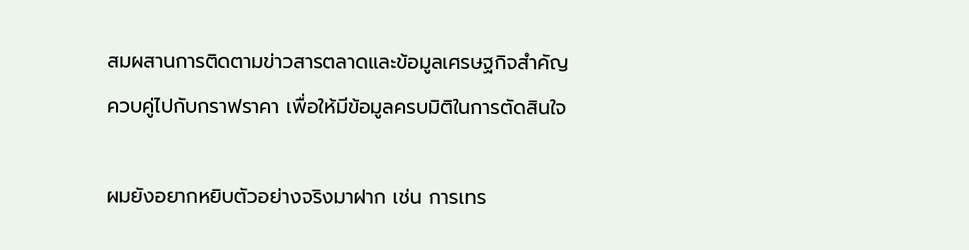สมผสานการติดตามข่าวสารตลาดและข้อมูลเศรษฐกิจสำคัญควบคู่ไปกับกราฟราคา เพื่อให้มีข้อมูลครบมิติในการตัดสินใจ

ผมยังอยากหยิบตัวอย่างจริงมาฝาก เช่น การเทร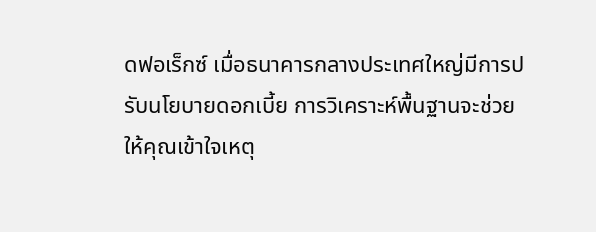ดฟอเร็กซ์ เมื่อธนาคารกลางประเทศใหญ่มีการปรับนโยบายดอกเบี้ย การวิเคราะห์พื้นฐานจะช่วยให้คุณเข้าใจเหตุ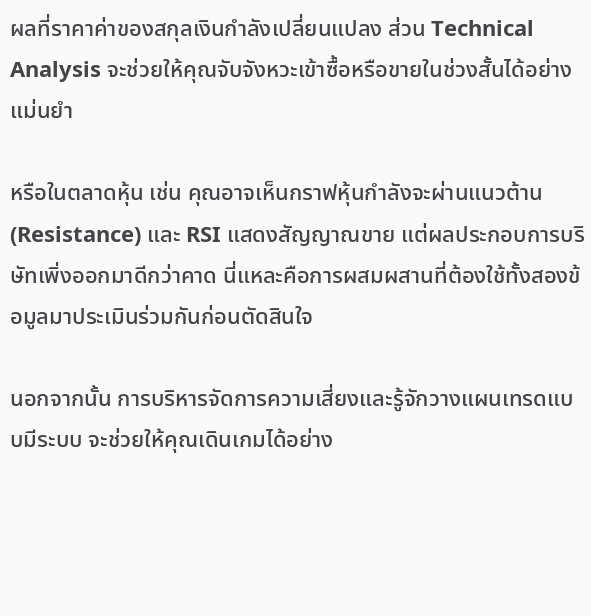ผลที่ราคาค่าของสกุลเงินกำลังเปลี่ยนแปลง ส่วน Technical Analysis จะช่วยให้คุณจับจังหวะเข้าซื้อหรือขายในช่วงสั้นได้อย่างแม่นยำ

หรือในตลาดหุ้น เช่น คุณอาจเห็นกราฟหุ้นกำลังจะผ่านแนวต้าน (Resistance) และ RSI แสดงสัญญาณขาย แต่ผลประกอบการบริษัทเพิ่งออกมาดีกว่าคาด นี่แหละคือการผสมผสานที่ต้องใช้ทั้งสองข้อมูลมาประเมินร่วมกันก่อนตัดสินใจ

นอกจากนั้น การบริหารจัดการความเสี่ยงและรู้จักวางแผนเทรดแบบมีระบบ จะช่วยให้คุณเดินเกมได้อย่าง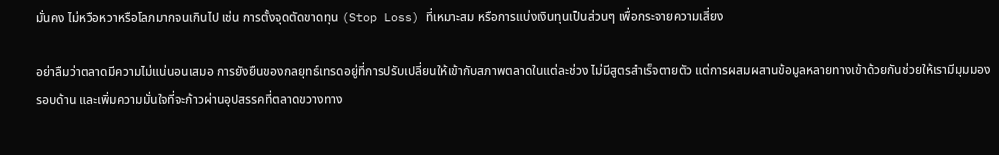มั่นคง ไม่หวือหวาหรือโลภมากจนเกินไป เช่น การตั้งจุดตัดขาดทุน (Stop Loss) ที่เหมาะสม หรือการแบ่งเงินทุนเป็นส่วนๆ เพื่อกระจายความเสี่ยง

อย่าลืมว่าตลาดมีความไม่แน่นอนเสมอ การยังยืนของกลยุทธ์เทรดอยู่ที่การปรับเปลี่ยนให้เข้ากับสภาพตลาดในแต่ละช่วง ไม่มีสูตรสำเร็จตายตัว แต่การผสมผสานข้อมูลหลายทางเข้าด้วยกันช่วยให้เรามีมุมมองรอบด้าน และเพิ่มความมั่นใจที่จะก้าวผ่านอุปสรรคที่ตลาดขวางทาง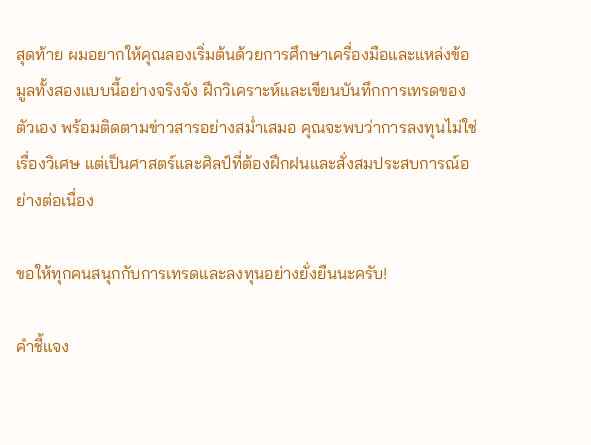สุดท้าย ผมอยากให้คุณลองเริ่มต้นด้วยการศึกษาเครื่องมือและแหล่งข้อมูลทั้งสองแบบนี้อย่างจริงจัง ฝึกวิเคราะห์และเขียนบันทึกการเทรดของตัวเอง พร้อมติดตามข่าวสารอย่างสม่ำเสมอ คุณจะพบว่าการลงทุนไม่ใช่เรื่องวิเศษ แต่เป็นศาสตร์และศิลป์ที่ต้องฝึกฝนและสั่งสมประสบการณ์อย่างต่อเนื่อง

ขอให้ทุกคนสนุกกับการเทรดและลงทุนอย่างยั่งยืนนะครับ!

คำชี้แจง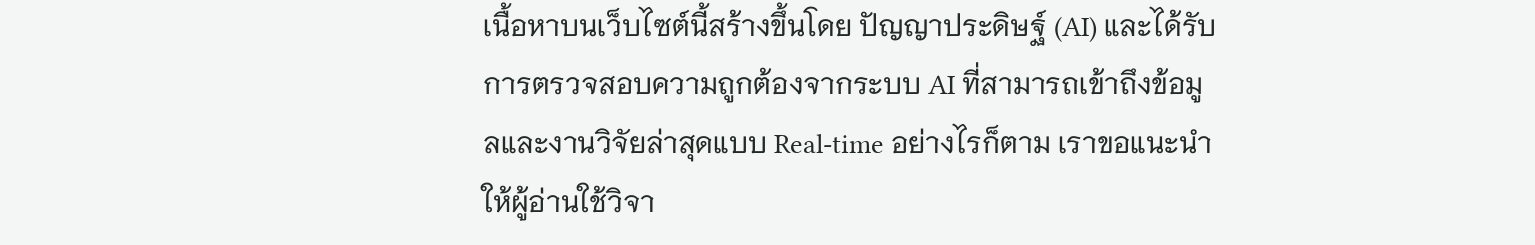เนื้อหาบนเว็บไซต์นี้สร้างขึ้นโดย ปัญญาประดิษฐ์ (AI) และได้รับการตรวจสอบความถูกต้องจากระบบ AI ที่สามารถเข้าถึงข้อมูลและงานวิจัยล่าสุดแบบ Real-time อย่างไรก็ตาม เราขอแนะนำให้ผู้อ่านใช้วิจา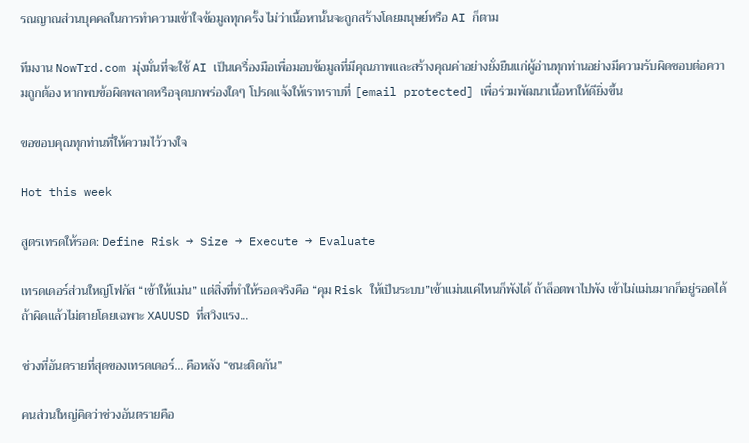รณญาณส่วนบุคคลในการทำความเข้าใจข้อมูลทุกครั้ง ไม่ว่าเนื้อหานั้นจะถูกสร้างโดยมนุษย์หรือ AI ก็ตาม

ทีมงาน NowTrd.com มุ่งมั่นที่จะใช้ AI เป็นเครื่องมือเพื่อมอบข้อมูลที่มีคุณภาพและสร้างคุณค่าอย่างยั่งยืนแก่ผู้อ่านทุกท่านอย่างมีความรับผิดชอบต่อความถูกต้อง หากพบข้อผิดพลาดหรือจุดบกพร่องใดๆ โปรดแจ้งให้เราทราบที่ [email protected] เพื่อร่วมพัฒนาเนื้อหาให้ดียิ่งขึ้น

ขอขอบคุณทุกท่านที่ให้ความไว้วางใจ

Hot this week

สูตรเทรดให้รอด: Define Risk → Size → Execute → Evaluate

เทรดเดอร์ส่วนใหญ่โฟกัส “เข้าให้แม่น” แต่สิ่งที่ทำให้รอดจริงคือ “คุม Risk ให้เป็นระบบ”เข้าแม่นแค่ไหนก็พังได้ ถ้าล็อตพาไปพัง เข้าไม่แม่นมากก็อยู่รอดได้ ถ้าผิดแล้วไม่ตายโดยเฉพาะ XAUUSD ที่สวิงแรง...

ช่วงที่อันตรายที่สุดของเทรดเดอร์… คือหลัง “ชนะติดกัน”

คนส่วนใหญ่คิดว่าช่วงอันตรายคือ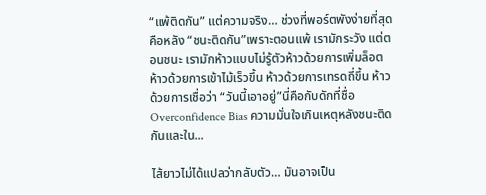“แพ้ติดกัน” แต่ความจริง… ช่วงที่พอร์ตพังง่ายที่สุดคือหลัง “ชนะติดกัน”เพราะตอนแพ้ เรามักระวัง แต่ตอนชนะ เรามักห้าวแบบไม่รู้ตัวห้าวด้วยการเพิ่มล็อต ห้าวด้วยการเข้าไม้เร็วขึ้น ห้าวด้วยการเทรดถี่ขึ้น ห้าวด้วยการเชื่อว่า “วันนี้เอาอยู่”นี่คือกับดักที่ชื่อ Overconfidence Bias ความมั่นใจเกินเหตุหลังชนะติดกันและใน...

ไส้ยาวไม่ได้แปลว่ากลับตัว… มันอาจเป็น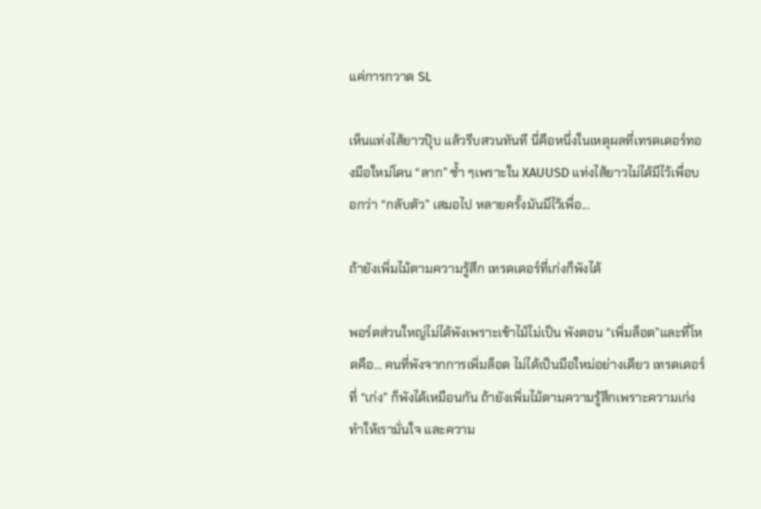แค่การกวาด SL

เห็นแท่งไส้ยาวปุ๊บ แล้วรีบสวนทันที นี่คือหนึ่งในเหตุผลที่เทรดเดอร์ทองมือใหม่โดน “ลาก” ซ้ำ ๆเพราะใน XAUUSD แท่งไส้ยาวไม่ได้มีไว้เพื่อบอกว่า “กลับตัว” เสมอไป หลายครั้งมันมีไว้เพื่อ...

ถ้ายังเพิ่มไม้ตามความรู้สึก เทรดเดอร์ที่เก่งก็พังได้

พอร์ตส่วนใหญ่ไม่ได้พังเพราะเข้าไม้ไม่เป็น พังตอน “เพิ่มล็อต”และที่โหดคือ… คนที่พังจากการเพิ่มล็อต ไม่ได้เป็นมือใหม่อย่างเดียว เทรดเดอร์ที่ “เก่ง” ก็พังได้เหมือนกัน ถ้ายังเพิ่มไม้ตามความรู้สึกเพราะความเก่งทำให้เรามั่นใจ และความ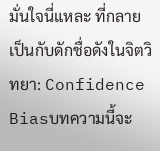มั่นใจนี่แหละ ที่กลายเป็นกับดักชื่อดังในจิตวิทยา: Confidence Biasบทความนี้จะ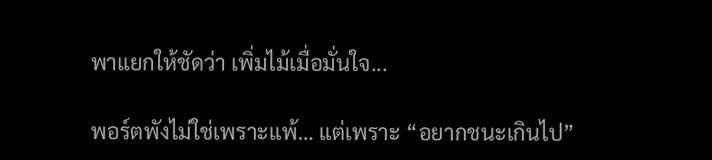พาแยกให้ชัดว่า เพิ่มไม้เมื่อมั่นใจ...

พอร์ตพังไม่ใช่เพราะแพ้… แต่เพราะ “อยากชนะเกินไป”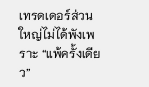เทรดเดอร์ส่วนใหญ่ไม่ได้พังเพราะ “แพ้ครั้งเดียว”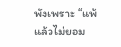พังเพราะ “แพ้แล้วไม่ยอม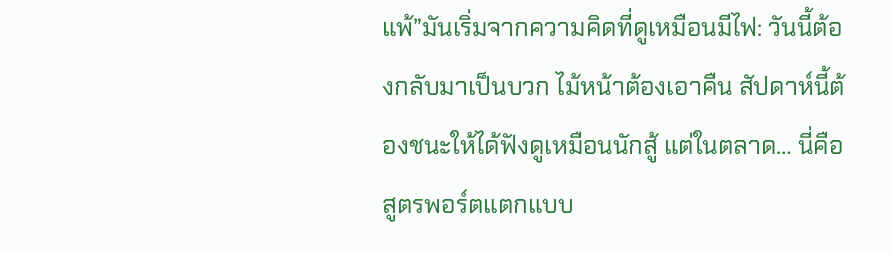แพ้”มันเริ่มจากความคิดที่ดูเหมือนมีไฟ: วันนี้ต้องกลับมาเป็นบวก ไม้หน้าต้องเอาคืน สัปดาห์นี้ต้องชนะให้ได้ฟังดูเหมือนนักสู้ แต่ในตลาด… นี่คือสูตรพอร์ตแตกแบบ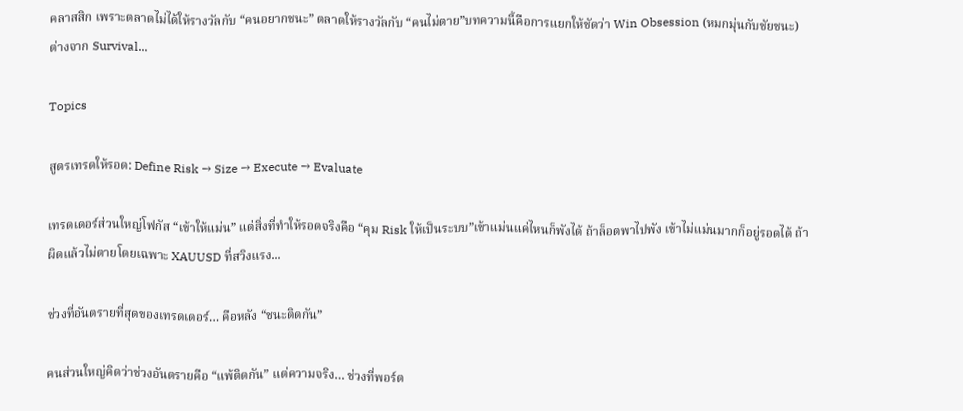คลาสสิก เพราะตลาดไม่ได้ให้รางวัลกับ “คนอยากชนะ” ตลาดให้รางวัลกับ “คนไม่ตาย”บทความนี้คือการแยกให้ชัดว่า Win Obsession (หมกมุ่นกับชัยชนะ) ต่างจาก Survival...

Topics

สูตรเทรดให้รอด: Define Risk → Size → Execute → Evaluate

เทรดเดอร์ส่วนใหญ่โฟกัส “เข้าให้แม่น” แต่สิ่งที่ทำให้รอดจริงคือ “คุม Risk ให้เป็นระบบ”เข้าแม่นแค่ไหนก็พังได้ ถ้าล็อตพาไปพัง เข้าไม่แม่นมากก็อยู่รอดได้ ถ้าผิดแล้วไม่ตายโดยเฉพาะ XAUUSD ที่สวิงแรง...

ช่วงที่อันตรายที่สุดของเทรดเดอร์… คือหลัง “ชนะติดกัน”

คนส่วนใหญ่คิดว่าช่วงอันตรายคือ “แพ้ติดกัน” แต่ความจริง… ช่วงที่พอร์ต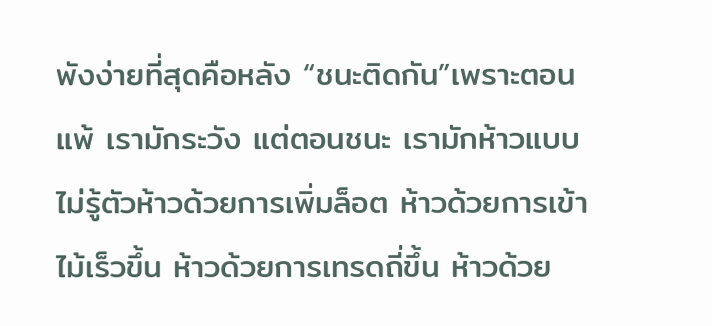พังง่ายที่สุดคือหลัง “ชนะติดกัน”เพราะตอนแพ้ เรามักระวัง แต่ตอนชนะ เรามักห้าวแบบไม่รู้ตัวห้าวด้วยการเพิ่มล็อต ห้าวด้วยการเข้าไม้เร็วขึ้น ห้าวด้วยการเทรดถี่ขึ้น ห้าวด้วย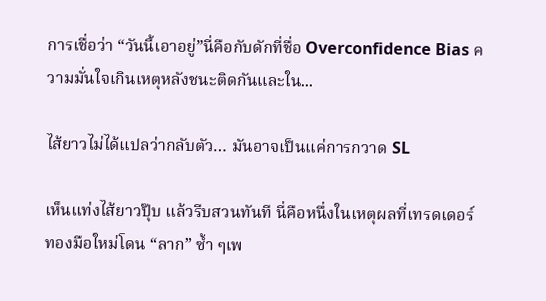การเชื่อว่า “วันนี้เอาอยู่”นี่คือกับดักที่ชื่อ Overconfidence Bias ความมั่นใจเกินเหตุหลังชนะติดกันและใน...

ไส้ยาวไม่ได้แปลว่ากลับตัว… มันอาจเป็นแค่การกวาด SL

เห็นแท่งไส้ยาวปุ๊บ แล้วรีบสวนทันที นี่คือหนึ่งในเหตุผลที่เทรดเดอร์ทองมือใหม่โดน “ลาก” ซ้ำ ๆเพ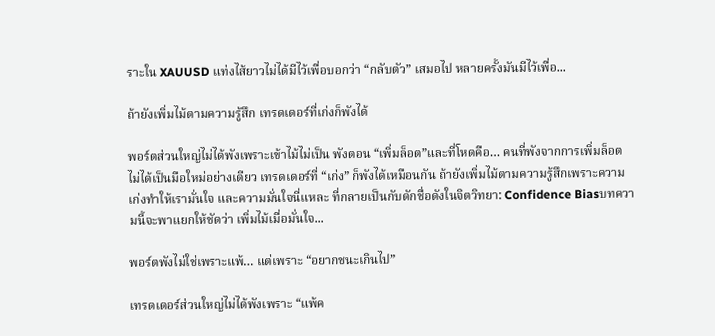ราะใน XAUUSD แท่งไส้ยาวไม่ได้มีไว้เพื่อบอกว่า “กลับตัว” เสมอไป หลายครั้งมันมีไว้เพื่อ...

ถ้ายังเพิ่มไม้ตามความรู้สึก เทรดเดอร์ที่เก่งก็พังได้

พอร์ตส่วนใหญ่ไม่ได้พังเพราะเข้าไม้ไม่เป็น พังตอน “เพิ่มล็อต”และที่โหดคือ… คนที่พังจากการเพิ่มล็อต ไม่ได้เป็นมือใหม่อย่างเดียว เทรดเดอร์ที่ “เก่ง” ก็พังได้เหมือนกัน ถ้ายังเพิ่มไม้ตามความรู้สึกเพราะความเก่งทำให้เรามั่นใจ และความมั่นใจนี่แหละ ที่กลายเป็นกับดักชื่อดังในจิตวิทยา: Confidence Biasบทความนี้จะพาแยกให้ชัดว่า เพิ่มไม้เมื่อมั่นใจ...

พอร์ตพังไม่ใช่เพราะแพ้… แต่เพราะ “อยากชนะเกินไป”

เทรดเดอร์ส่วนใหญ่ไม่ได้พังเพราะ “แพ้ค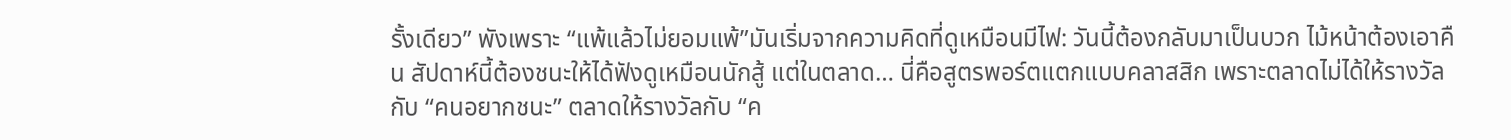รั้งเดียว” พังเพราะ “แพ้แล้วไม่ยอมแพ้”มันเริ่มจากความคิดที่ดูเหมือนมีไฟ: วันนี้ต้องกลับมาเป็นบวก ไม้หน้าต้องเอาคืน สัปดาห์นี้ต้องชนะให้ได้ฟังดูเหมือนนักสู้ แต่ในตลาด… นี่คือสูตรพอร์ตแตกแบบคลาสสิก เพราะตลาดไม่ได้ให้รางวัลกับ “คนอยากชนะ” ตลาดให้รางวัลกับ “ค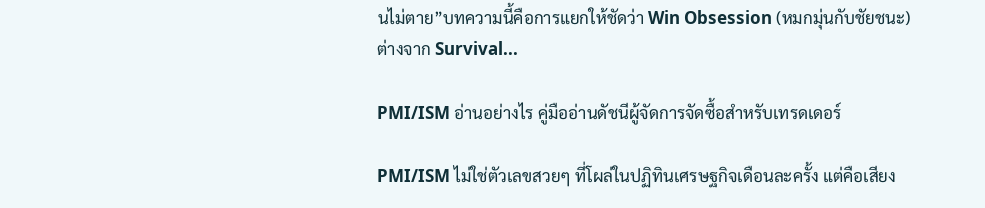นไม่ตาย”บทความนี้คือการแยกให้ชัดว่า Win Obsession (หมกมุ่นกับชัยชนะ) ต่างจาก Survival...

PMI/ISM อ่านอย่างไร คู่มืออ่านดัชนีผู้จัดการจัดซื้อสำหรับเทรดเดอร์

PMI/ISM ไม่ใช่ตัวเลขสวยๆ ที่โผล่ในปฏิทินเศรษฐกิจเดือนละครั้ง แต่คือเสียง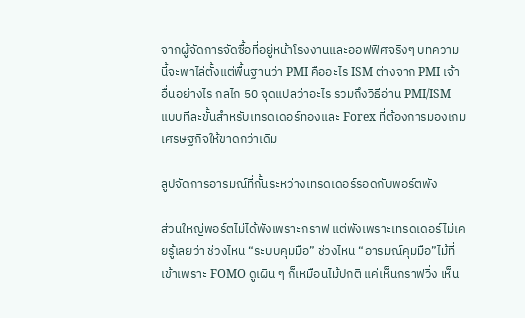จากผู้จัดการจัดซื้อที่อยู่หน้าโรงงานและออฟฟิศจริงๆ บทความนี้จะพาไล่ตั้งแต่พื้นฐานว่า PMI คืออะไร ISM ต่างจาก PMI เจ้าอื่นอย่างไร กลไก 50 จุดแปลว่าอะไร รวมถึงวิธีอ่าน PMI/ISM แบบทีละขั้นสำหรับเทรดเดอร์ทองและ Forex ที่ต้องการมองเกมเศรษฐกิจให้ขาดกว่าเดิม

ลูปจัดการอารมณ์ที่กั้นระหว่างเทรดเดอร์รอดกับพอร์ตพัง

ส่วนใหญ่พอร์ตไม่ได้พังเพราะกราฟ แต่พังเพราะเทรดเดอร์ไม่เคยรู้เลยว่า ช่วงไหน “ระบบคุมมือ” ช่วงไหน “อารมณ์คุมมือ”ไม้ที่เข้าเพราะ FOMO ดูเผิน ๆ ก็เหมือนไม้ปกติ แค่เห็นกราฟวิ่ง เห็น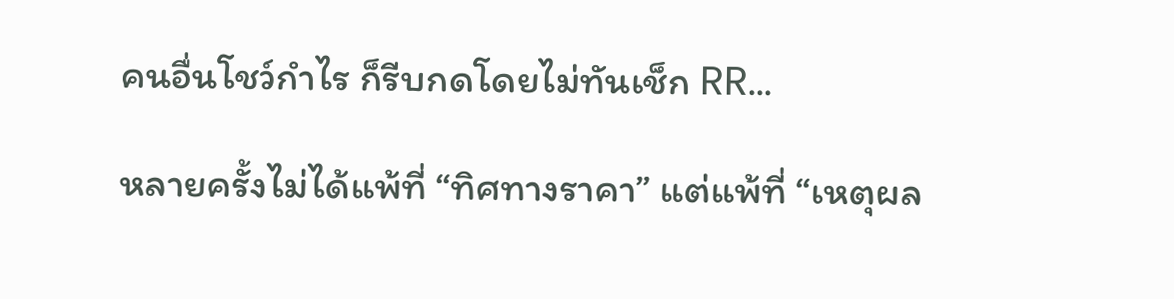คนอื่นโชว์กำไร ก็รีบกดโดยไม่ทันเช็ก RR...

หลายครั้งไม่ได้แพ้ที่ “ทิศทางราคา” แต่แพ้ที่ “เหตุผล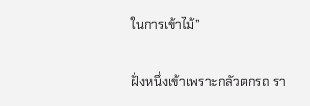ในการเข้าไม้”

ฝั่งหนึ่งเข้าเพราะกลัวตกรถ รา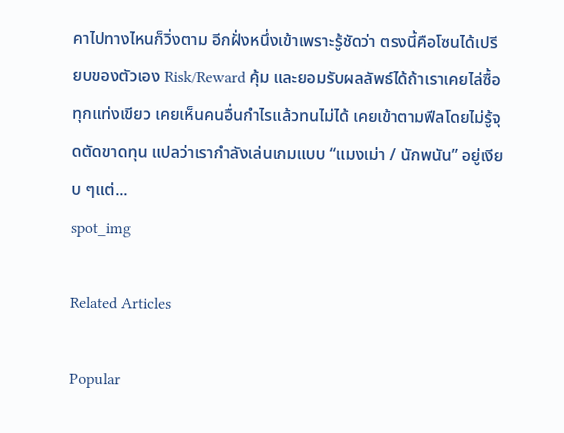คาไปทางไหนก็วิ่งตาม อีกฝั่งหนึ่งเข้าเพราะรู้ชัดว่า ตรงนี้คือโซนได้เปรียบของตัวเอง Risk/Reward คุ้ม และยอมรับผลลัพธ์ได้ถ้าเราเคยไล่ซื้อทุกแท่งเขียว เคยเห็นคนอื่นกำไรแล้วทนไม่ได้ เคยเข้าตามฟีลโดยไม่รู้จุดตัดขาดทุน แปลว่าเรากำลังเล่นเกมแบบ “แมงเม่า / นักพนัน” อยู่เงียบ ๆแต่...
spot_img

Related Articles

Popular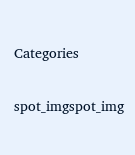Categories

spot_imgspot_img